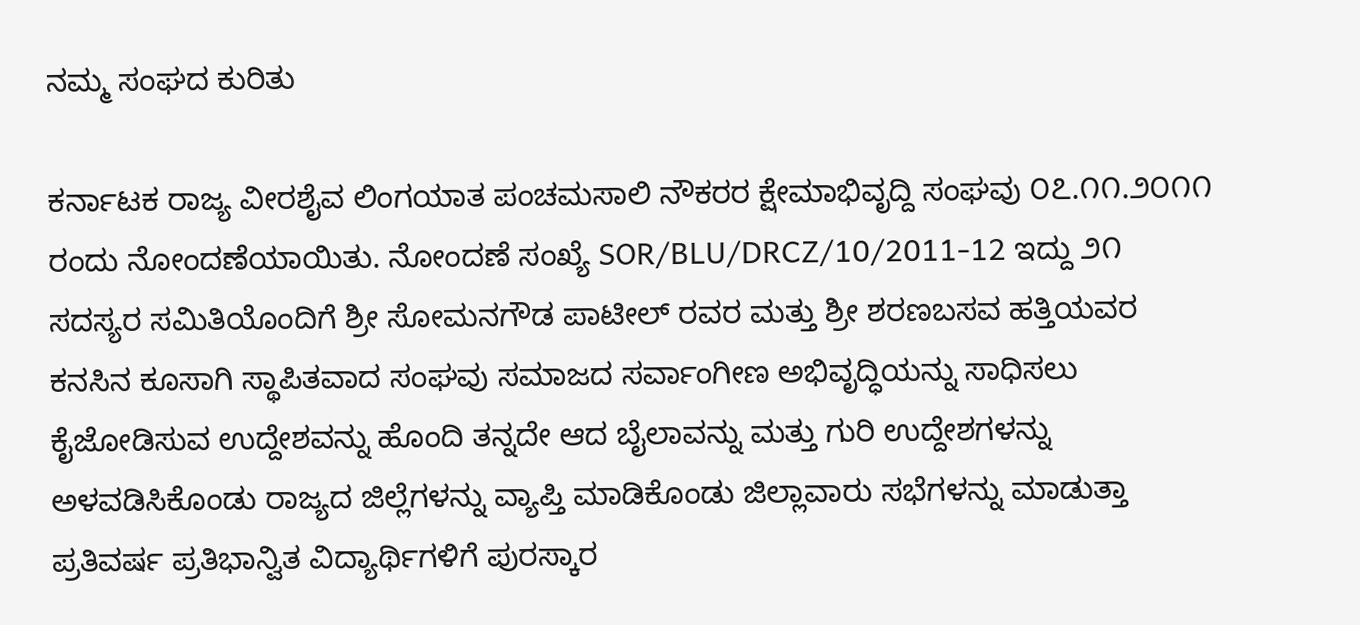ನಮ್ಮ ಸಂಘದ ಕುರಿತು

ಕರ್ನಾಟಕ ರಾಜ್ಯ ವೀರಶೈವ ಲಿಂಗಯಾತ ಪಂಚಮಸಾಲಿ ನೌಕರರ ಕ್ಷೇಮಾಭಿವೃದ್ದಿ ಸಂಘವು ೦೭.೧೧.೨೦೧೧ ರಂದು ನೋಂದಣೆಯಾಯಿತು. ನೋಂದಣೆ ಸಂಖ್ಯೆ SOR/BLU/DRCZ/10/2011-12 ಇದ್ದು ೨೧ ಸದಸ್ಯರ ಸಮಿತಿಯೊಂದಿಗೆ ಶ್ರೀ ಸೋಮನಗೌಡ ಪಾಟೀಲ್ ರವರ ಮತ್ತು ಶ್ರೀ ಶರಣಬಸವ ಹತ್ತಿಯವರ ಕನಸಿನ ಕೂಸಾಗಿ ಸ್ಥಾಪಿತವಾದ ಸಂಘವು ಸಮಾಜದ ಸರ್ವಾಂಗೀಣ ಅಭಿವೃದ್ಧಿಯನ್ನು ಸಾಧಿಸಲು ಕೈಜೋಡಿಸುವ ಉದ್ದೇಶವನ್ನು ಹೊಂದಿ ತನ್ನದೇ ಆದ ಬೈಲಾವನ್ನು ಮತ್ತು ಗುರಿ ಉದ್ದೇಶಗಳನ್ನು ಅಳವಡಿಸಿಕೊಂಡು ರಾಜ್ಯದ ಜಿಲ್ಲೆಗಳನ್ನು ವ್ಯಾಪ್ತಿ ಮಾಡಿಕೊಂಡು ಜಿಲ್ಲಾವಾರು ಸಭೆಗಳನ್ನು ಮಾಡುತ್ತಾ ಪ್ರತಿವರ್ಷ ಪ್ರತಿಭಾನ್ವಿತ ವಿದ್ಯಾರ್ಥಿಗಳಿಗೆ ಪುರಸ್ಕಾರ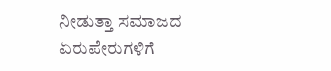ನೀಡುತ್ತಾ ಸಮಾಜದ ಏರುಪೇರುಗಳಿಗೆ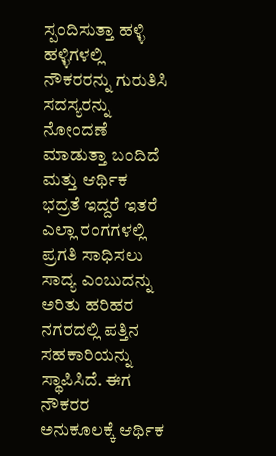ಸ್ಪಂದಿಸುತ್ತಾ ಹಳ್ಳಿ ಹಳ್ಳಿಗಳಲ್ಲಿ ನೌಕರರನ್ನು ಗುರುತಿಸಿ ಸದಸ್ಯರನ್ನು ನೋಂದಣೆ ಮಾಡುತ್ತಾ ಬಂದಿದೆ ಮತ್ತು ಆರ್ಥಿಕ ಭದ್ರತೆ ಇದ್ದರೆ ಇತರೆ ಎಲ್ಲಾ ರಂಗಗಳಲ್ಲಿ ಪ್ರಗತಿ ಸಾಧಿಸಲು ಸಾದ್ಯ ಎಂಬುದನ್ನು ಅರಿತು ಹರಿಹರ ನಗರದಲ್ಲಿ ಪತ್ತಿನ ಸಹಕಾರಿಯನ್ನು ಸ್ಥಾಪಿಸಿದೆ. ಈಗ ನೌಕರರ ಅನುಕೂಲಕ್ಕೆ ಆರ್ಥಿಕ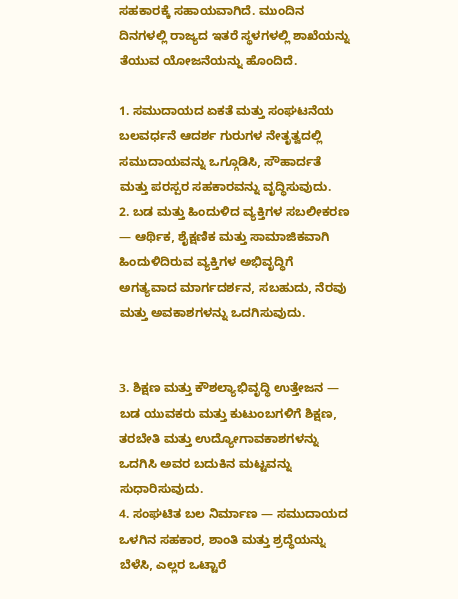ಸಹಕಾರಕ್ಕೆ ಸಹಾಯವಾಗಿದೆ. ಮುಂದಿನ ದಿನಗಳಲ್ಲಿ ರಾಜ್ಯದ ಇತರೆ ಸ್ಥಳಗಳಲ್ಲಿ ಶಾಖೆಯನ್ನು ತೆಯುವ ಯೋಜನೆಯನ್ನು ಹೊಂದಿದೆ.

1. ಸಮುದಾಯದ ಏಕತೆ ಮತ್ತು ಸಂಘಟನೆಯ ಬಲವರ್ಧನೆ ಆದರ್ಶ ಗುರುಗಳ ನೇತೃತ್ವದಲ್ಲಿ ಸಮುದಾಯವನ್ನು ಒಗ್ಗೂಡಿಸಿ, ಸೌಹಾರ್ದತೆ ಮತ್ತು ಪರಸ್ಪರ ಸಹಕಾರವನ್ನು ವೃದ್ಧಿಸುವುದು.
2. ಬಡ ಮತ್ತು ಹಿಂದುಳಿದ ವ್ಯಕ್ತಿಗಳ ಸಬಲೀಕರಣ — ಆರ್ಥಿಕ, ಶೈಕ್ಷಣಿಕ ಮತ್ತು ಸಾಮಾಜಿಕವಾಗಿ ಹಿಂದುಳಿದಿರುವ ವ್ಯಕ್ತಿಗಳ ಅಭಿವೃದ್ಧಿಗೆ ಅಗತ್ಯವಾದ ಮಾರ್ಗದರ್ಶನ, ಸಬಹುದು, ನೆರವು ಮತ್ತು ಅವಕಾಶಗಳನ್ನು ಒದಗಿಸುವುದು.


3. ಶಿಕ್ಷಣ ಮತ್ತು ಕೌಶಲ್ಯಾಭಿವೃದ್ಧಿ ಉತ್ತೇಜನ — ಬಡ ಯುವಕರು ಮತ್ತು ಕುಟುಂಬಗಳಿಗೆ ಶಿಕ್ಷಣ, ತರಬೇತಿ ಮತ್ತು ಉದ್ಯೋಗಾವಕಾಶಗಳನ್ನು ಒದಗಿಸಿ ಅವರ ಬದುಕಿನ ಮಟ್ಟವನ್ನು ಸುಧಾರಿಸುವುದು.
4. ಸಂಘಟಿತ ಬಲ ನಿರ್ಮಾಣ — ಸಮುದಾಯದ ಒಳಗಿನ ಸಹಕಾರ, ಶಾಂತಿ ಮತ್ತು ಶ್ರದ್ಧೆಯನ್ನು ಬೆಳೆಸಿ, ಎಲ್ಲರ ಒಟ್ಟಾರೆ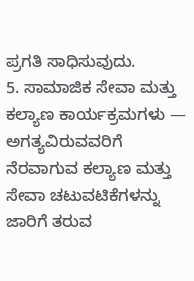ಪ್ರಗತಿ ಸಾಧಿಸುವುದು.
5. ಸಾಮಾಜಿಕ ಸೇವಾ ಮತ್ತು ಕಲ್ಯಾಣ ಕಾರ್ಯಕ್ರಮಗಳು — ಅಗತ್ಯವಿರುವವರಿಗೆ ನೆರವಾಗುವ ಕಲ್ಯಾಣ ಮತ್ತು ಸೇವಾ ಚಟುವಟಿಕೆಗಳನ್ನು ಜಾರಿಗೆ ತರುವ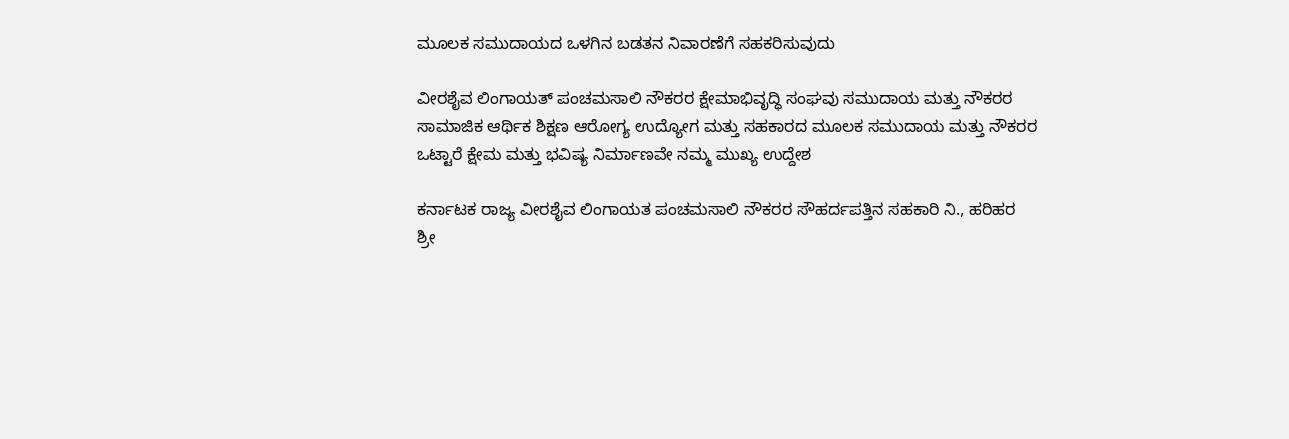ಮೂಲಕ ಸಮುದಾಯದ ಒಳಗಿನ ಬಡತನ ನಿವಾರಣೆಗೆ ಸಹಕರಿಸುವುದು

ವೀರಶೈವ ಲಿಂಗಾಯತ್ ಪಂಚಮಸಾಲಿ ನೌಕರರ ಕ್ಷೇಮಾಭಿವೃದ್ಧಿ ಸಂಘವು ಸಮುದಾಯ ಮತ್ತು ನೌಕರರ ಸಾಮಾಜಿಕ ಆರ್ಥಿಕ ಶಿಕ್ಷಣ ಆರೋಗ್ಯ ಉದ್ಯೋಗ ಮತ್ತು ಸಹಕಾರದ ಮೂಲಕ ಸಮುದಾಯ ಮತ್ತು ನೌಕರರ ಒಟ್ಟಾರೆ ಕ್ಷೇಮ ಮತ್ತು ಭವಿಷ್ಯ ನಿರ್ಮಾಣವೇ ನಮ್ಮ ಮುಖ್ಯ ಉದ್ದೇಶ

ಕರ್ನಾಟಕ ರಾಜ್ಯ ವೀರಶೈವ ಲಿಂಗಾಯತ ಪಂಚಮಸಾಲಿ ನೌಕರರ ಸೌಹರ್ದಪತ್ತಿನ ಸಹಕಾರಿ ನಿ., ಹರಿಹರ
ಶ್ರೀ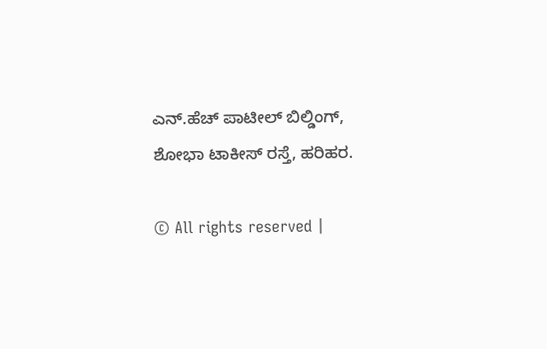ಎನ್.ಹೆಚ್ ಪಾಟೀಲ್ ಬಿಲ್ಡಿಂಗ್, ಶೋಭಾ ಟಾಕೀಸ್ ರಸ್ತೆ, ಹರಿಹರ.

© All rights reserved |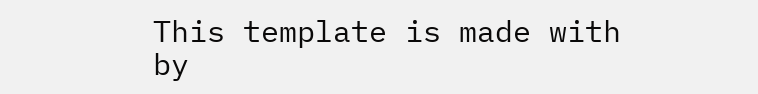This template is made with by